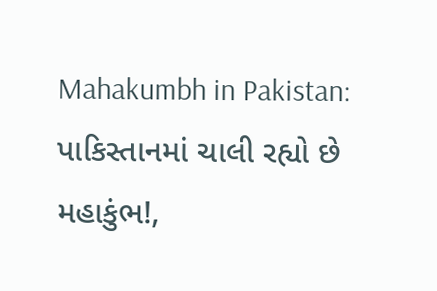Mahakumbh in Pakistan: પાકિસ્તાનમાં ચાલી રહ્યો છે મહાકુંભ!,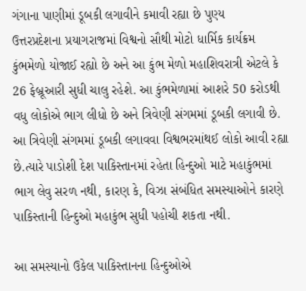ગંગાના પાણીમાં ડૂબકી લગાવીને કમાવી રહ્યા છે પુણ્ય
ઉત્તરપ્રદેશના પ્રયાગરાજમાં વિશ્વનો સૌથી મોટો ધાર્મિક કાર્યક્રમ કુંભમેળો યોજાઈ રહ્યો છે અને આ કુંભ મેળો મહાશિવરાત્રી એટલે કે 26 ફેબ્રૂઆરી સુધી ચાલુ રહેશે. આ કુંભમેળામાં આશરે 50 કરોડથી વધુ લોકોએ ભાગ લીધો છે અને ત્રિવેણી સંગમમાં ડૂબકી લગાવી છે.
આ ત્રિવેણી સંગમમાં ડૂબકી લગાવવા વિશ્વભરમાંથઈ લોકો આવી રહ્યા છે.ત્યારે પાડોશી દેશ પાકિસ્તાનમાં રહેતા હિન્દુઓ માટે મહાકુંભમાં ભાગ લેવુ સરળ નથી, કારણ કે, વિઝા સંબંધિત સમસ્યાઓને કારણે પાકિસ્તાની હિન્દુઓ મહાકુંભ સુધી પહોચી શકતા નથી.

આ સમસ્યાનો ઉકેલ પાકિસ્તાનના હિન્દુઓએ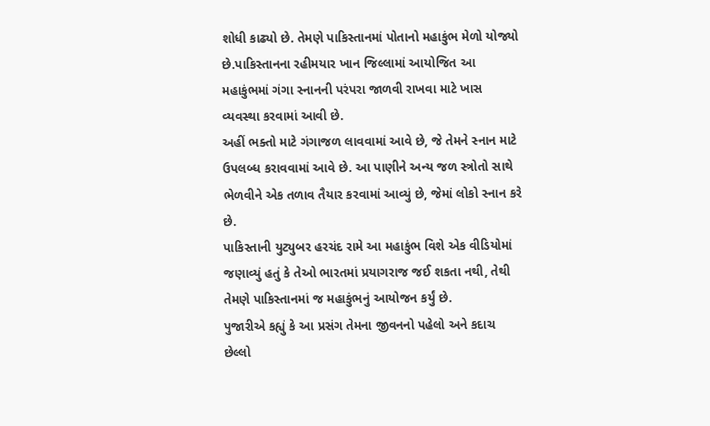શોધી કાઢ્યો છે. તેમણે પાકિસ્તાનમાં પોતાનો મહાકુંભ મેળો યોજ્યો છે.પાકિસ્તાનના રહીમયાર ખાન જિલ્લામાં આયોજિત આ મહાકુંભમાં ગંગા સ્નાનની પરંપરા જાળવી રાખવા માટે ખાસ વ્યવસ્થા કરવામાં આવી છે.
અહીં ભક્તો માટે ગંગાજળ લાવવામાં આવે છે, જે તેમને સ્નાન માટે ઉપલબ્ધ કરાવવામાં આવે છે. આ પાણીને અન્ય જળ સ્ત્રોતો સાથે ભેળવીને એક તળાવ તૈયાર કરવામાં આવ્યું છે, જેમાં લોકો સ્નાન કરે છે.
પાકિસ્તાની યુટ્યુબર હરચંદ રામે આ મહાકુંભ વિશે એક વીડિયોમાં જણાવ્યું હતું કે તેઓ ભારતમાં પ્રયાગરાજ જઈ શકતા નથી, તેથી તેમણે પાકિસ્તાનમાં જ મહાકુંભનું આયોજન કર્યું છે.
પુજારીએ કહ્યું કે આ પ્રસંગ તેમના જીવનનો પહેલો અને કદાચ છેલ્લો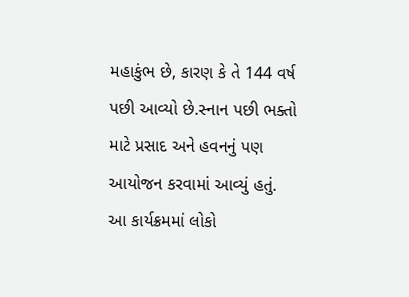મહાકુંભ છે, કારણ કે તે 144 વર્ષ પછી આવ્યો છે.સ્નાન પછી ભક્તો માટે પ્રસાદ અને હવનનું પણ આયોજન કરવામાં આવ્યું હતું.
આ કાર્યક્રમમાં લોકો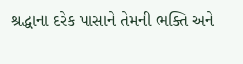શ્રદ્ધાના દરેક પાસાને તેમની ભક્તિ અને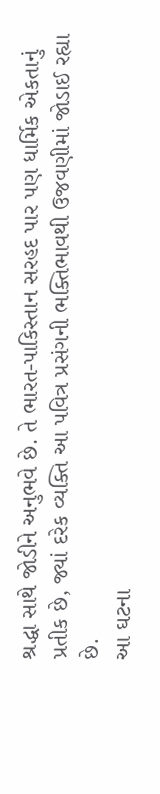શ્રદ્ધા સાથે જોડીને અનુભવે છે. તે ભારત-પાકિસ્તાન સરહદ પાર પણ ધાર્મિક એકતાનું પ્રતીક છે, જ્યાં દરેક વ્યક્તિ આ પવિત્ર પ્રસંગની ભક્તિભાવથી ઉજવણીમાં જોડાઈ રહ્યા છે.
આ ઘટના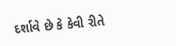દર્શાવે છે કે કેવી રીતે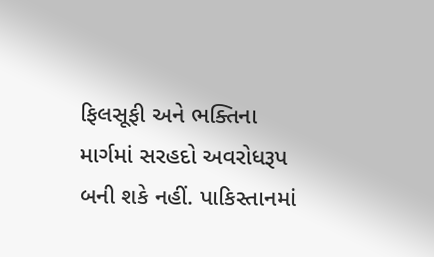ફિલસૂફી અને ભક્તિના માર્ગમાં સરહદો અવરોધરૂપ બની શકે નહીં. પાકિસ્તાનમાં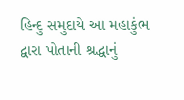હિન્દુ સમુદાયે આ મહાકુંભ દ્વારા પોતાની શ્રદ્ધાનું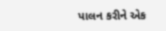પાલન કરીને એક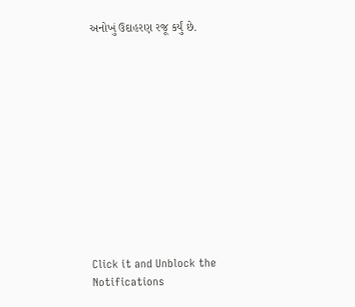અનોખું ઉદાહરણ રજૂ કર્યું છે.












Click it and Unblock the Notifications